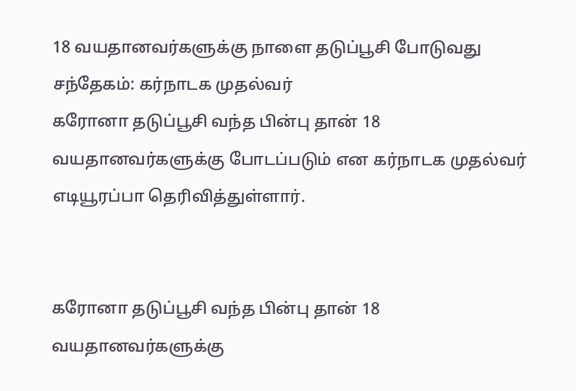18 வயதானவர்களுக்கு நாளை தடுப்பூசி போடுவது சந்தேகம்: கர்நாடக முதல்வர்
கரோனா தடுப்பூசி வந்த பின்பு தான் 18 வயதானவர்களுக்கு போடப்படும் என கர்நாடக முதல்வர் எடியூரப்பா தெரிவித்துள்ளார்.


கரோனா தடுப்பூசி வந்த பின்பு தான் 18 வயதானவர்களுக்கு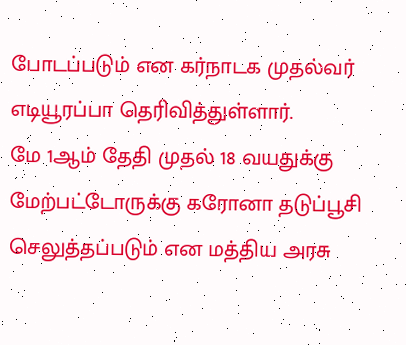போடப்படும் என கர்நாடக முதல்வர் எடியூரப்பா தெரிவித்துள்ளார்.
மே 1ஆம் தேதி முதல் 18 வயதுக்கு மேற்பட்டோருக்கு கரோனா தடுப்பூசி செலுத்தப்படும் என மத்திய அரசு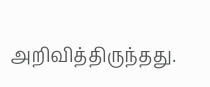அறிவித்திருந்தது.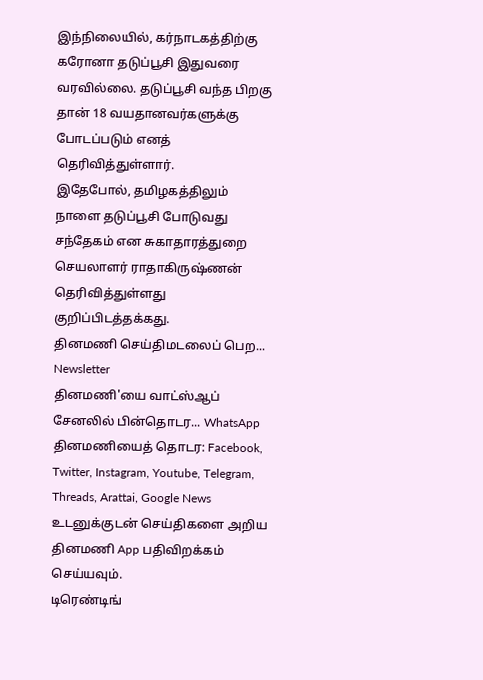இந்நிலையில், கர்நாடகத்திற்கு கரோனா தடுப்பூசி இதுவரை வரவில்லை. தடுப்பூசி வந்த பிறகு தான் 18 வயதானவர்களுக்கு போடப்படும் எனத் தெரிவித்துள்ளார்.
இதேபோல், தமிழகத்திலும் நாளை தடுப்பூசி போடுவது சந்தேகம் என சுகாதாரத்துறை செயலாளர் ராதாகிருஷ்ணன் தெரிவித்துள்ளது குறிப்பிடத்தக்கது.
தினமணி செய்திமடலைப் பெற... Newsletter
தினமணி'யை வாட்ஸ்ஆப் சேனலில் பின்தொடர... WhatsApp
தினமணியைத் தொடர: Facebook, Twitter, Instagram, Youtube, Telegram, Threads, Arattai, Google News
உடனுக்குடன் செய்திகளை அறிய தினமணி App பதிவிறக்கம் செய்யவும்.
டிரெண்டிங்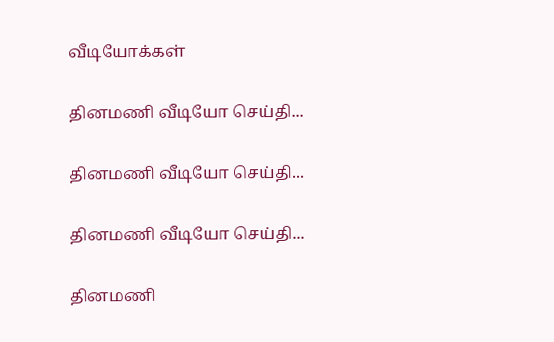வீடியோக்கள்

தினமணி வீடியோ செய்தி...

தினமணி வீடியோ செய்தி...

தினமணி வீடியோ செய்தி...

தினமணி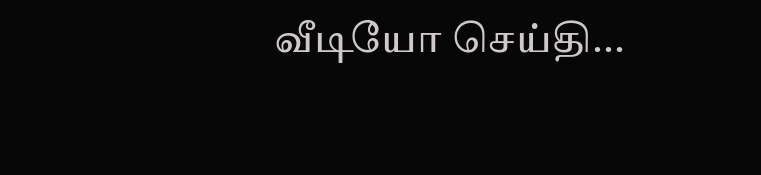வீடியோ செய்தி...